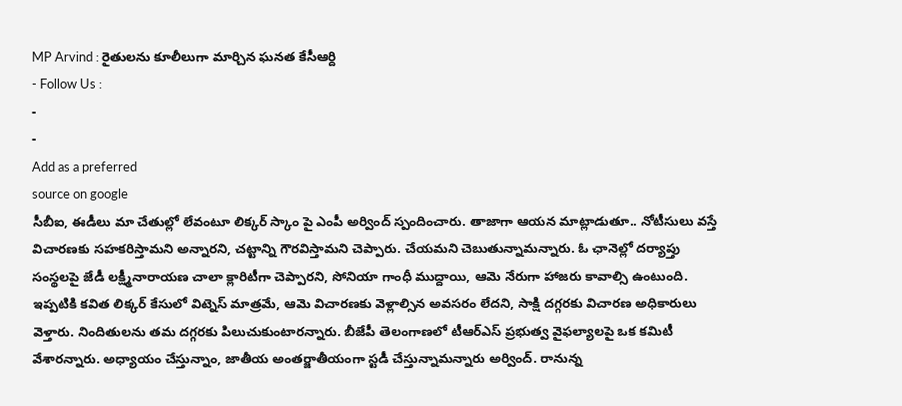MP Arvind : రైతులను కూలీలుగా మార్చిన ఘనత కేసీఆర్ది
- Follow Us :
-
-
Add as a preferred
source on google
సీబీఐ, ఈడీలు మా చేతుల్లో లేవంటూ లిక్కర్ స్కాం పై ఎంపీ అర్వింద్ స్పందించారు. తాజాగా ఆయన మాట్లాడుతూ.. నోటీసులు వస్తే విచారణకు సహకరిస్తామని అన్నారని, చట్టాన్ని గౌరవిస్తామని చెప్పారు. చేయమని చెబుతున్నామన్నారు. ఓ ఛానెల్లో దర్యాప్తు సంస్థలపై జేడీ లక్ష్మీనారాయణ చాలా క్లారిటీగా చెప్పారని, సోనియా గాంధీ ముద్దాయి, ఆమె నేరుగా హాజరు కావాల్సి ఉంటుంది. ఇప్పటికి కవిత లిక్కర్ కేసులో విట్నెస్ మాత్రమే, ఆమె విచారణకు వెళ్లాల్సిన అవసరం లేదని, సాక్షి దగ్గరకు విచారణ అధికారులు వెళ్తారు. నిందితులను తమ దగ్గరకు పిలుచుకుంటారన్నారు. బీజేపీ తెలంగాణలో టీఆర్ఎస్ ప్రభుత్వ వైఫల్యాలపై ఒక కమిటీ వేశారన్నారు. అధ్యాయం చేస్తున్నాం, జాతీయ అంతర్జాతీయంగా స్టడీ చేస్తున్నామన్నారు అర్వింద్. రానున్న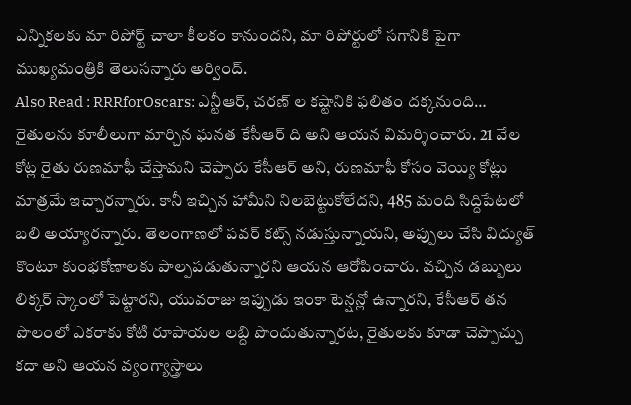ఎన్నికలకు మా రిపోర్ట్ చాలా కీలకం కానుందని, మా రిపోర్టులో సగానికి పైగా ముఖ్యమంత్రికి తెలుసన్నారు అర్వింద్.
Also Read : RRRforOscars: ఎన్టీఆర్, చరణ్ ల కష్టానికి ఫలితం దక్కనుంది…
రైతులను కూలీలుగా మార్చిన ఘనత కేసీఆర్ ది అని ఆయన విమర్శించారు. 21 వేల కోట్ల రైతు రుణమాఫీ చేస్తామని చెప్పారు కేసీఆర్ అని, రుణమాఫీ కోసం వెయ్యి కోట్లు మాత్రమే ఇచ్చారన్నారు. కానీ ఇచ్చిన హామీని నిలబెట్టుకోలేదని, 485 మంది సిద్దిపేటలో బలి అయ్యారన్నారు. తెలంగాణలో పవర్ కట్స్ నడుస్తున్నాయని, అప్పులు చేసి విద్యుత్ కొంటూ కుంభకోణాలకు పాల్పపడుతున్నారని ఆయన ఆరోపించారు. వచ్చిన డబ్బులు లిక్కర్ స్కాంలో పెట్టారని, యువరాజు ఇప్పుడు ఇంకా టెన్షన్లో ఉన్నారని, కేసీఆర్ తన పొలంలో ఎకరాకు కోటి రూపాయల లబ్ది పొందుతున్నారట, రైతులకు కూడా చెప్పొచ్చు కదా అని ఆయన వ్యంగ్యాస్త్రాలు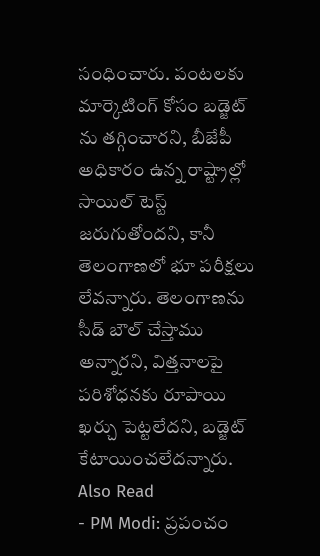సంధించారు. పంటలకు మార్కెటింగ్ కోసం బడ్జెట్ ను తగ్గించారని, బీజేపీ అధికారం ఉన్న రాష్ట్రాల్లో సాయిల్ టెస్ట్ జరుగుతోందని, కానీ తెలంగాణలో భూ పరీక్షలు లేవన్నారు. తెలంగాణను సీడ్ బౌల్ చేస్తాము అన్నారని, విత్తనాలపై పరిశోధనకు రూపాయి ఖర్చు పెట్టలేదని, బడ్జెట్ కేటాయించలేదన్నారు.
Also Read
- PM Modi: ప్రపంచం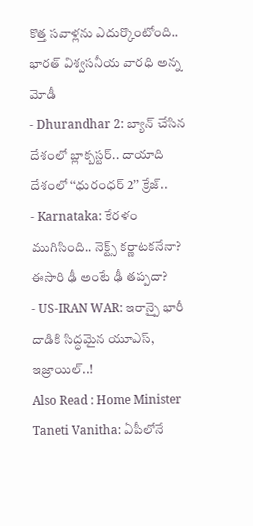కొత్త సవాళ్లను ఎదుర్కొంటోంది.. భారత్ విశ్వసనీయ వారధి అన్న మోడీ
- Dhurandhar 2: బ్యాన్ చేసిన దేశంలో బ్లాక్బస్టర్.. దాయాది దేశంలో ‘‘ధురంధర్ 2’’ క్రేజ్..
- Karnataka: కేరళం ముగిసింది.. నెక్ట్స్ కర్ణాటకనేనా? ఈసారి ఢీ అంటే ఢీ తప్పదా?
- US-IRAN WAR: ఇరాన్పై భారీ దాడికి సిద్ధమైన యూఎస్, ఇజ్రాయిల్..!
Also Read : Home Minister Taneti Vanitha: ఏపీలోనే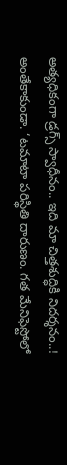అత్యధికంగా డ్రగ్స్ స్వాధీనం.. ఇది మా చిత్తశుద్ధికి నిదర్శనం..!
అంతేకాకుండా. ‘టమాటా పరిస్థితి దారుణం. గత మేనిఫెస్టోలో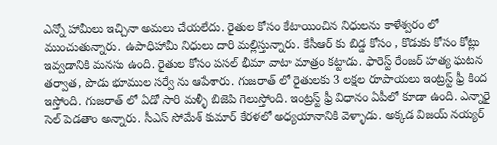ఎన్నో హామీలు ఇచ్చినా అమలు చేయలేదు. రైతుల కోసం కేటాయించిన నిధులను కాళేశ్వరం లో ముంచుతున్నారు. ఉపాధిహామీ నిధులు దారి మల్లిస్తున్నారు. కేసీఆర్ కు బిడ్డ కోసం , కొడుకు కోసం కోట్లు ఇవ్వడానికి మనసు ఉంది. రైతుల కోసం పసల్ భీమా వాటా మాత్రం కట్టాడు. ఫారెస్ట్ రేంజర్ హత్య ఘటన తర్వాత, పొడు భూముల సర్వే ను ఆపేశారు. గుజరాత్ లో రైతులకు 3 లక్షల రూపాయలు ఇంట్రస్ట్ ఫ్రీ కింద ఇస్తోంది. గుజరాత్ లో ఏడో సారి మళ్ళీ బిజెపి గెలుస్తోంది. ఇంట్రస్ట్ ఫ్రీ విధానం ఏపీలో కూడా ఉంది. ఎన్నారై సెల్ పెడతాం అన్నారు. సీఎస్ సోమేశ్ కుమార్ కేరళలో అధ్యయానానికి వెళ్ళాడు. అక్కడ విజయ్ నయ్యర్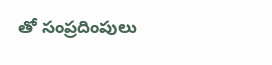తో సంప్రదింపులు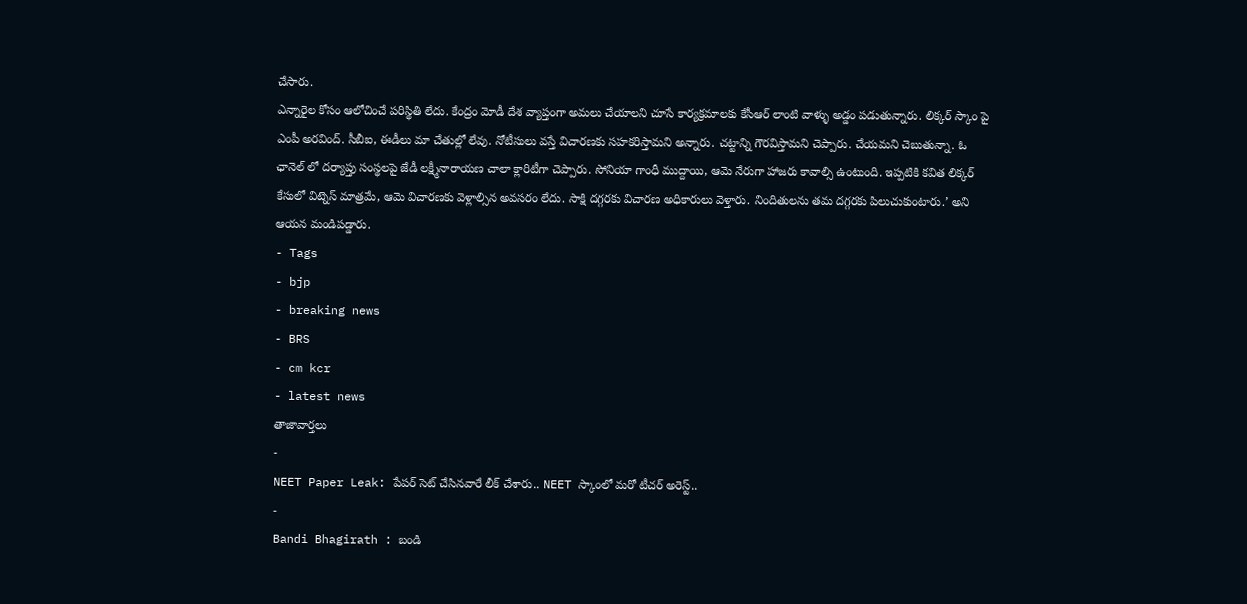చేసారు.
ఎన్నారైల కోసం ఆలోచించే పరిస్థితి లేదు. కేంద్రం మోడీ దేశ వ్యాప్తంగా అమలు చేయాలని చూసే కార్యక్రమాలకు కేసీఆర్ లాంటి వాళ్ళు అడ్డం పడుతున్నారు. లిక్కర్ స్కాం పై ఎంపీ అరవింద్. సీబీఐ, ఈడీలు మా చేతుల్లో లేవు. నోటీసులు వస్తే విచారణకు సహకరిస్తామని అన్నారు. చట్టాన్ని గౌరవిస్తామని చెప్పారు. చేయమని చెబుతున్నా. ఓ ఛానెల్ లో దర్యాప్తు సంస్థలపై జేడీ లక్ష్మీనారాయణ చాలా క్లారిటీగా చెప్పారు. సోనియా గాంధీ ముద్దాయి, ఆమె నేరుగా హాజరు కావాల్సి ఉంటుంది. ఇప్పటికి కవిత లిక్కర్ కేసులో విట్నెస్ మాత్రమే, ఆమె విచారణకు వెళ్లాల్సిన అవసరం లేదు. సాక్షి దగ్గరకు విచారణ అధికారులు వెళ్తారు. నిందితులను తమ దగ్గరకు పిలుచుకుంటారు.’ అని ఆయన మండిపడ్డారు.
- Tags
- bjp
- breaking news
- BRS
- cm kcr
- latest news
తాజావార్తలు
-
NEET Paper Leak: పేపర్ సెట్ చేసినవారే లీక్ చేశారు.. NEET స్కాంలో మరో టీచర్ అరెస్ట్..
-
Bandi Bhagirath : బండి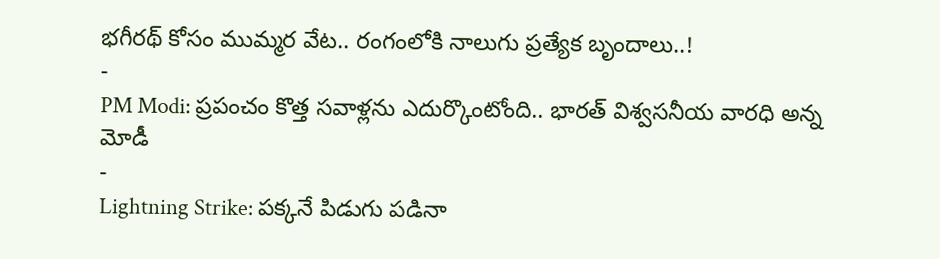భగీరథ్ కోసం ముమ్మర వేట.. రంగంలోకి నాలుగు ప్రత్యేక బృందాలు..!
-
PM Modi: ప్రపంచం కొత్త సవాళ్లను ఎదుర్కొంటోంది.. భారత్ విశ్వసనీయ వారధి అన్న మోడీ
-
Lightning Strike: పక్కనే పిడుగు పడినా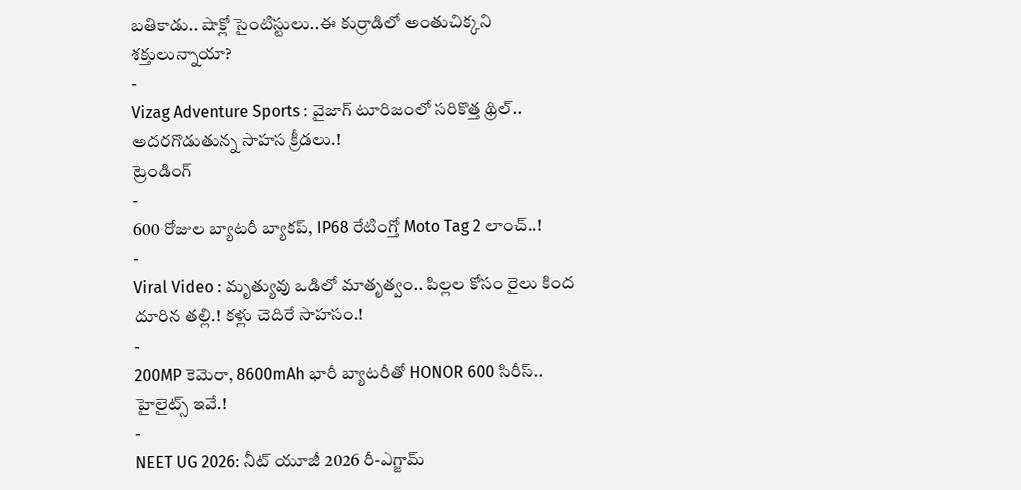బతికాడు.. షాక్లో సైంటిస్టులు..ఈ కుర్రాడిలో అంతుచిక్కని శక్తులున్నాయా?
-
Vizag Adventure Sports : వైజాగ్ టూరిజంలో సరికొత్త థ్రిల్.. అదరగొడుతున్న సాహస క్రీడలు.!
ట్రెండింగ్
-
600 రోజుల బ్యాటరీ బ్యాకప్, IP68 రేటింగ్తో Moto Tag 2 లాంచ్..!
-
Viral Video : మృత్యువు ఒడిలో మాతృత్వం.. పిల్లల కోసం రైలు కింద దూరిన తల్లి.! కళ్లు చెదిరే సాహసం.!
-
200MP కెమెరా, 8600mAh భారీ బ్యాటరీతో HONOR 600 సిరీస్.. హైలైట్స్ ఇవే.!
-
NEET UG 2026: నీట్ యూజీ 2026 రీ-ఎగ్జామ్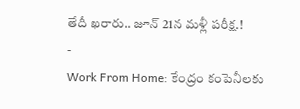తేదీ ఖరారు.. జూన్ 21న మళ్లీ పరీక్ష.!
-
Work From Home: కేంద్రం కంపెనీలకు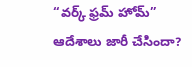“వర్క్ ఫ్రమ్ హోమ్” ఆదేశాలు జారీ చేసిందా?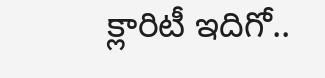క్లారిటీ ఇదిగో..